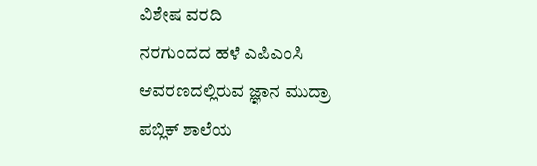ವಿಶೇಷ ವರದಿ
ನರಗುಂದದ ಹಳೆ ಎಪಿಎಂಸಿ ಆವರಣದಲ್ಲಿರುವ ಜ್ಞಾನ ಮುದ್ರಾ ಪಬ್ಲಿಕ್ ಶಾಲೆಯ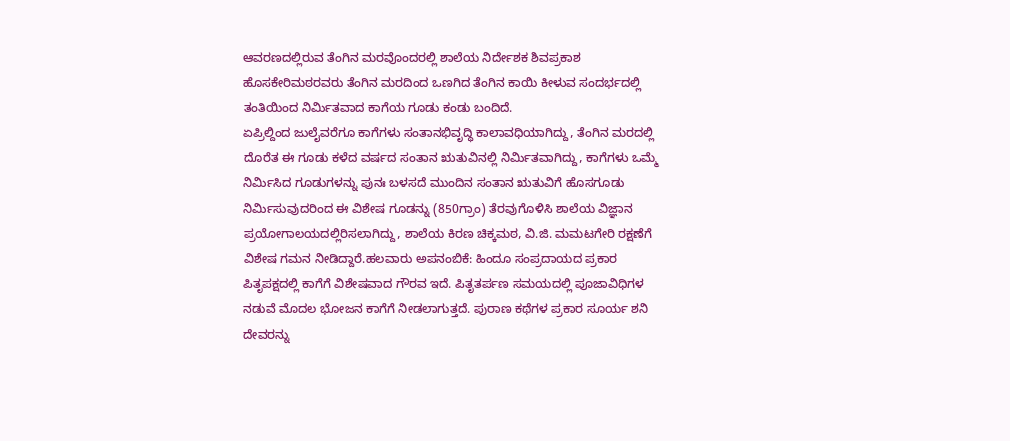ಆವರಣದಲ್ಲಿರುವ ತೆಂಗಿನ ಮರವೊಂದರಲ್ಲಿ ಶಾಲೆಯ ನಿರ್ದೇಶಕ ಶಿವಪ್ರಕಾಶ ಹೊಸಕೇರಿಮಠರವರು ತೆಂಗಿನ ಮರದಿಂದ ಒಣಗಿದ ತೆಂಗಿನ ಕಾಯಿ ಕೀಳುವ ಸಂದರ್ಭದಲ್ಲಿ ತಂತಿಯಿಂದ ನಿರ್ಮಿತವಾದ ಕಾಗೆಯ ಗೂಡು ಕಂಡು ಬಂದಿದೆ.
ಏಪ್ರಿಲ್ದಿಂದ ಜುಲೈವರೆಗೂ ಕಾಗೆಗಳು ಸಂತಾನಭಿವೃದ್ಧಿ ಕಾಲಾವಧಿಯಾಗಿದ್ದು, ತೆಂಗಿನ ಮರದಲ್ಲಿ ದೊರೆತ ಈ ಗೂಡು ಕಳೆದ ವರ್ಷದ ಸಂತಾನ ಋತುವಿನಲ್ಲಿ ನಿರ್ಮಿತವಾಗಿದ್ದು, ಕಾಗೆಗಳು ಒಮ್ಮೆ ನಿರ್ಮಿಸಿದ ಗೂಡುಗಳನ್ನು ಪುನಃ ಬಳಸದೆ ಮುಂದಿನ ಸಂತಾನ ಋತುವಿಗೆ ಹೊಸಗೂಡು ನಿರ್ಮಿಸುವುದರಿಂದ ಈ ವಿಶೇಷ ಗೂಡನ್ನು (850ಗ್ರಾಂ) ತೆರವುಗೊಳಿಸಿ ಶಾಲೆಯ ವಿಜ್ಞಾನ ಪ್ರಯೋಗಾಲಯದಲ್ಲಿರಿಸಲಾಗಿದ್ದು, ಶಾಲೆಯ ಕಿರಣ ಚಿಕ್ಕಮಠ, ವಿ.ಜಿ. ಮಮಟಗೇರಿ ರಕ್ಷಣೆಗೆ ವಿಶೇಷ ಗಮನ ನೀಡಿದ್ದಾರೆ.ಹಲವಾರು ಅಪನಂಬಿಕೆ: ಹಿಂದೂ ಸಂಪ್ರದಾಯದ ಪ್ರಕಾರ ಪಿತೃಪಕ್ಷದಲ್ಲಿ ಕಾಗೆಗೆ ವಿಶೇಷವಾದ ಗೌರವ ಇದೆ. ಪಿತೃತರ್ಪಣ ಸಮಯದಲ್ಲಿ ಪೂಜಾವಿಧಿಗಳ ನಡುವೆ ಮೊದಲ ಭೋಜನ ಕಾಗೆಗೆ ನೀಡಲಾಗುತ್ತದೆ. ಪುರಾಣ ಕಥೆಗಳ ಪ್ರಕಾರ ಸೂರ್ಯ ಶನಿ ದೇವರನ್ನು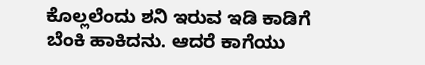ಕೊಲ್ಲಲೆಂದು ಶನಿ ಇರುವ ಇಡಿ ಕಾಡಿಗೆ ಬೆಂಕಿ ಹಾಕಿದನು. ಆದರೆ ಕಾಗೆಯು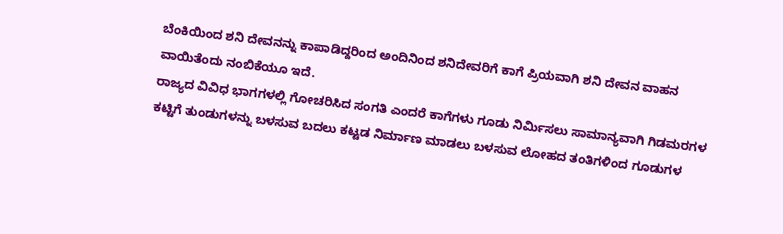ಬೆಂಕಿಯಿಂದ ಶನಿ ದೇವನನ್ನು ಕಾಪಾಡಿದ್ದರಿಂದ ಅಂದಿನಿಂದ ಶನಿದೇವರಿಗೆ ಕಾಗೆ ಪ್ರಿಯವಾಗಿ ಶನಿ ದೇವನ ವಾಹನ ವಾಯಿತೆಂದು ನಂಬಿಕೆಯೂ ಇದೆ.
ರಾಜ್ಯದ ವಿವಿಧ ಭಾಗಗಳಲ್ಲಿ ಗೋಚರಿಸಿದ ಸಂಗತಿ ಎಂದರೆ ಕಾಗೆಗಳು ಗೂಡು ನಿರ್ಮಿಸಲು ಸಾಮಾನ್ಯವಾಗಿ ಗಿಡಮರಗಳ ಕಟ್ಟಿಗೆ ತುಂಡುಗಳನ್ನು ಬಳಸುವ ಬದಲು ಕಟ್ಟಡ ನಿರ್ಮಾಣ ಮಾಡಲು ಬಳಸುವ ಲೋಹದ ತಂತಿಗಳಿಂದ ಗೂಡುಗಳ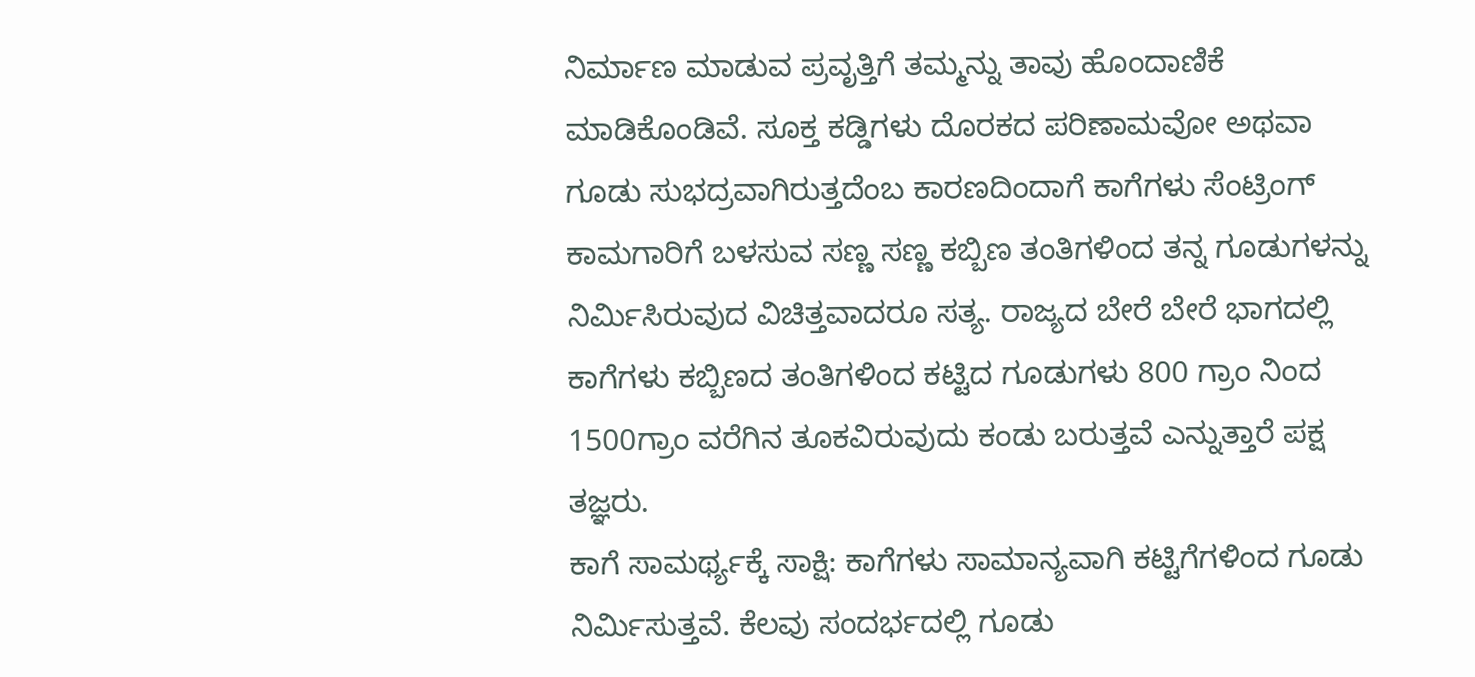ನಿರ್ಮಾಣ ಮಾಡುವ ಪ್ರವೃತ್ತಿಗೆ ತಮ್ಮನ್ನು ತಾವು ಹೊಂದಾಣಿಕೆ ಮಾಡಿಕೊಂಡಿವೆ. ಸೂಕ್ತ ಕಡ್ಡಿಗಳು ದೊರಕದ ಪರಿಣಾಮವೋ ಅಥವಾ ಗೂಡು ಸುಭದ್ರವಾಗಿರುತ್ತದೆಂಬ ಕಾರಣದಿಂದಾಗೆ ಕಾಗೆಗಳು ಸೆಂಟ್ರಿಂಗ್ ಕಾಮಗಾರಿಗೆ ಬಳಸುವ ಸಣ್ಣ ಸಣ್ಣ ಕಬ್ಬಿಣ ತಂತಿಗಳಿಂದ ತನ್ನ ಗೂಡುಗಳನ್ನು ನಿರ್ಮಿಸಿರುವುದ ವಿಚಿತ್ತವಾದರೂ ಸತ್ಯ. ರಾಜ್ಯದ ಬೇರೆ ಬೇರೆ ಭಾಗದಲ್ಲಿ ಕಾಗೆಗಳು ಕಬ್ಬಿಣದ ತಂತಿಗಳಿಂದ ಕಟ್ಟಿದ ಗೂಡುಗಳು 800 ಗ್ರಾಂ ನಿಂದ 1500ಗ್ರಾಂ ವರೆಗಿನ ತೂಕವಿರುವುದು ಕಂಡು ಬರುತ್ತವೆ ಎನ್ನುತ್ತಾರೆ ಪಕ್ಷ ತಜ್ಞರು.
ಕಾಗೆ ಸಾಮರ್ಥ್ಯಕ್ಕೆ ಸಾಕ್ಷಿ: ಕಾಗೆಗಳು ಸಾಮಾನ್ಯವಾಗಿ ಕಟ್ಟಿಗೆಗಳಿಂದ ಗೂಡು ನಿರ್ಮಿಸುತ್ತವೆ. ಕೆಲವು ಸಂದರ್ಭದಲ್ಲಿ ಗೂಡು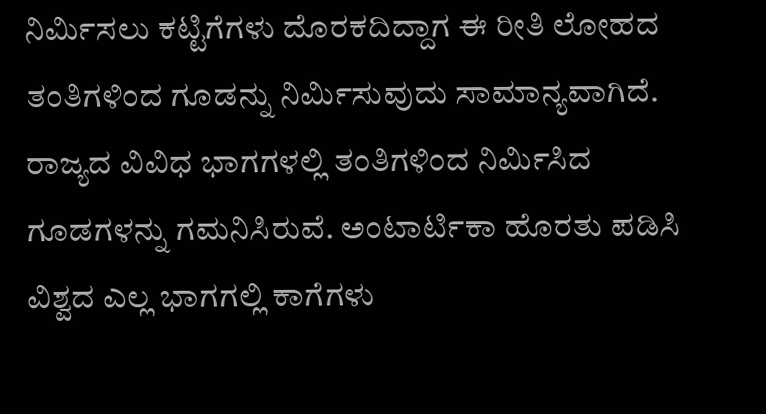ನಿರ್ಮಿಸಲು ಕಟ್ಟಿಗೆಗಳು ದೊರಕದಿದ್ದಾಗ ಈ ರೀತಿ ಲೋಹದ ತಂತಿಗಳಿಂದ ಗೂಡನ್ನು ನಿರ್ಮಿಸುವುದು ಸಾಮಾನ್ಯವಾಗಿದೆ. ರಾಜ್ಯದ ವಿವಿಧ ಭಾಗಗಳಲ್ಲಿ ತಂತಿಗಳಿಂದ ನಿರ್ಮಿಸಿದ ಗೂಡಗಳನ್ನು ಗಮನಿಸಿರುವೆ. ಅಂಟಾರ್ಟಿಕಾ ಹೊರತು ಪಡಿಸಿ ವಿಶ್ವದ ಎಲ್ಲ ಭಾಗಗಲ್ಲಿ ಕಾಗೆಗಳು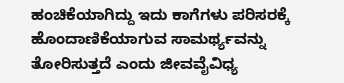ಹಂಚಿಕೆಯಾಗಿದ್ದು ಇದು ಕಾಗೆಗಳು ಪರಿಸರಕ್ಕೆ ಹೊಂದಾಣಿಕೆಯಾಗುವ ಸಾಮರ್ಥ್ಯವನ್ನು ತೋರಿಸುತ್ತದೆ ಎಂದು ಜೀವವೈವಿಧ್ಯ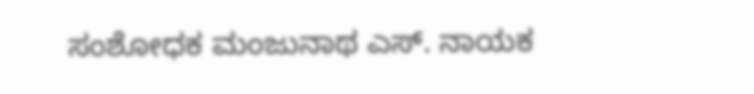ಸಂಶೋಧಕ ಮಂಜುನಾಥ ಎಸ್. ನಾಯಕ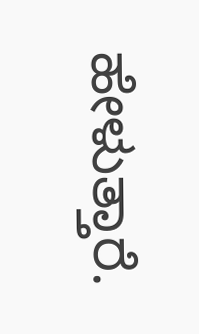ಹೇಳುತ್ತಾರೆ.